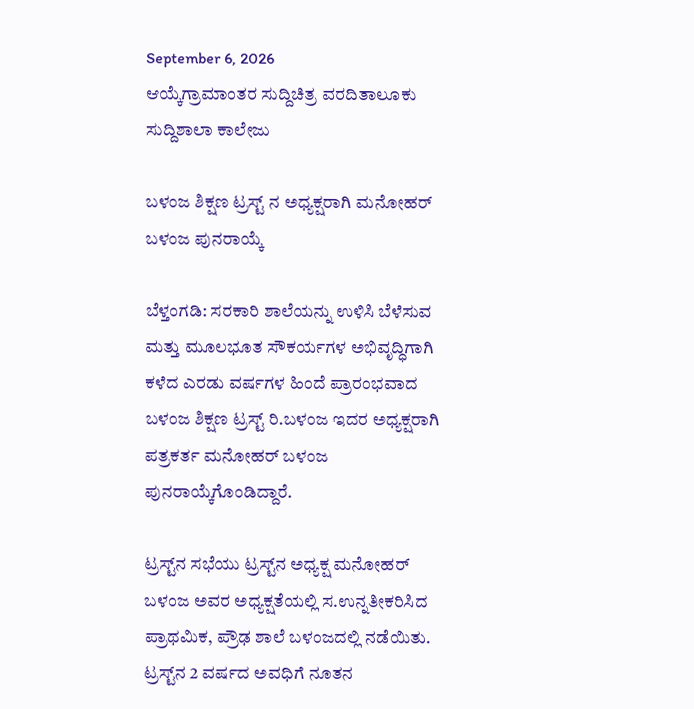September 6, 2026
ಆಯ್ಕೆಗ್ರಾಮಾಂತರ ಸುದ್ದಿಚಿತ್ರ ವರದಿತಾಲೂಕು ಸುದ್ದಿಶಾಲಾ ಕಾಲೇಜು

ಬಳಂಜ ಶಿಕ್ಷಣ ಟ್ರಸ್ಟ್ ನ ಅಧ್ಯಕ್ಷರಾಗಿ ಮನೋಹರ್ ಬಳಂಜ ಪುನರಾಯ್ಕೆ

ಬೆಳ್ತಂಗಡಿ: ಸರಕಾರಿ ಶಾಲೆಯನ್ನು ಉಳಿಸಿ ಬೆಳೆಸುವ ಮತ್ತು ಮೂಲಭೂತ ಸೌಕರ್ಯಗಳ ಅಭಿವೃದ್ಧಿಗಾಗಿ ಕಳೆದ ಎರಡು ವರ್ಷಗಳ ಹಿಂದೆ ಪ್ರಾರಂಭವಾದ ಬಳಂಜ ಶಿಕ್ಷಣ ಟ್ರಸ್ಟ್ ರಿ.ಬಳಂಜ ಇದರ ಅಧ್ಯಕ್ಷರಾಗಿ ಪತ್ರಕರ್ತ ಮನೋಹರ್ ಬಳಂಜ ಪುನರಾಯ್ಕೆಗೊಂಡಿದ್ದಾರೆ.

ಟ್ರಸ್ಟ್‌ನ ಸಭೆಯು ಟ್ರಸ್ಟ್‌ನ ಅಧ್ಯಕ್ಷ ಮನೋಹರ್ ಬಳಂಜ ಅವರ ಅಧ್ಯಕ್ಷತೆಯಲ್ಲಿ ಸ.ಉನ್ನತೀಕರಿಸಿದ ಪ್ರಾಥಮಿಕ, ಪ್ರೌಢ ಶಾಲೆ ಬಳಂಜದಲ್ಲಿ ನಡೆಯಿತು. ಟ್ರಸ್ಟ್‌ನ 2 ವರ್ಷದ ಅವಧಿಗೆ ನೂತನ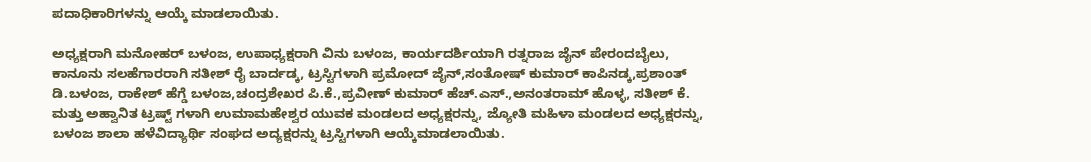ಪದಾಧಿಕಾರಿಗಳನ್ನು ಆಯ್ಕೆ ಮಾಡಲಾಯಿತು.

ಅಧ್ಯಕ್ಷರಾಗಿ ಮನೋಹರ್ ಬಳಂಜ, ಉಪಾಧ್ಯಕ್ಷರಾಗಿ ವಿನು ಬಳಂಜ, ಕಾರ್ಯದರ್ಶಿಯಾಗಿ ರತ್ನರಾಜ ಜೈನ್ ಪೇರಂದಬೈಲು, ಕಾನೂನು ಸಲಹೆಗಾರರಾಗಿ ಸತೀಶ್ ರೈ ಬಾರ್ದಡ್ಕ, ಟ್ರಸ್ಟಿಗಳಾಗಿ ಪ್ರಮೋದ್ ಜೈನ್,ಸಂತೋಷ್ ಕುಮಾರ್ ಕಾಪಿನಡ್ಕ,ಪ್ರಶಾಂತ್ ಡಿ.ಬಳಂಜ, ರಾಕೇಶ್ ಹೆಗ್ಡೆ ಬಳಂಜ,ಚಂದ್ರಶೇಖರ ಪಿ.ಕೆ.,ಪ್ರವೀಣ್ ಕುಮಾರ್ ಹೆಚ್.ಎಸ್.,ಅನಂತರಾಮ್ ಹೊಳ್ಳ, ಸತೀಶ್ ಕೆ. ಮತ್ತು ಅಹ್ವಾನಿತ ಟ್ರಷ್ಟ್ ಗಳಾಗಿ ಉಮಾಮಹೇಶ್ವರ ಯುವಕ ಮಂಡಲದ ಅಧ್ಯಕ್ಷರನ್ನು, ಜ್ಯೋತಿ ಮಹಿಳಾ ಮಂಡಲದ ಅಧ್ಯಕ್ಷರನ್ನು, ಬಳಂಜ ಶಾಲಾ ಹಳೆವಿದ್ಯಾರ್ಥಿ ಸಂಘದ ಅದ್ಯಕ್ಷರನ್ನು ಟ್ರಸ್ಟಿಗಳಾಗಿ ಆಯ್ಕೆಮಾಡಲಾಯಿತು.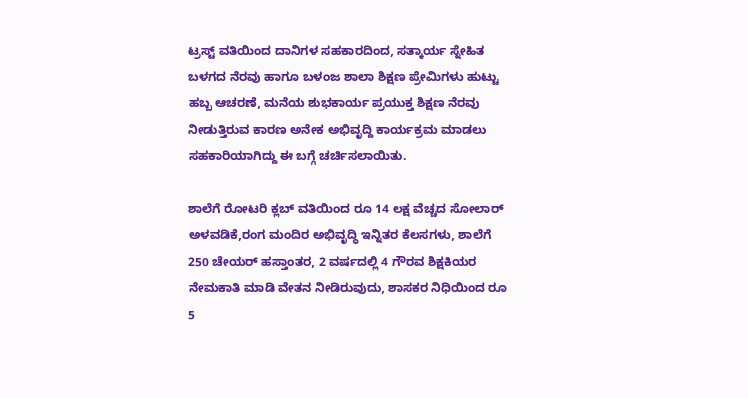ಟ್ರಸ್ಟ್ ವತಿಯಿಂದ ದಾನಿಗಳ ಸಹಕಾರದಿಂದ, ಸತ್ಕಾರ್ಯ ಸ್ನೇಹಿತ ಬಳಗದ ನೆರವು ಹಾಗೂ ಬಳಂಜ‌ ಶಾಲಾ ಶಿಕ್ಷಣ ಪ್ರೇಮಿಗಳು ಹುಟ್ಟು ಹಬ್ಬ ಆಚರಣೆ, ಮನೆಯ ಶುಭಕಾರ್ಯ ಪ್ರಯುಕ್ತ ಶಿಕ್ಷಣ ನೆರವು ನೀಡುತ್ತಿರುವ ಕಾರಣ ಅನೇಕ ಅಭಿವೃದ್ದಿ ಕಾರ್ಯಕ್ರಮ ಮಾಡಲು ಸಹಕಾರಿಯಾಗಿದ್ದು ಈ ಬಗ್ಗೆ ಚರ್ಚಿಸಲಾಯಿತು.

ಶಾಲೆಗೆ ರೋಟರಿ ಕ್ಲಬ್ ವತಿಯಿಂದ ರೂ 14 ಲಕ್ಷ ವೆಚ್ಚದ ಸೋಲಾರ್ ಅಳವಡಿಕೆ,ರಂಗ ಮಂದಿರ ಅಭಿವೃದ್ಧಿ ಇನ್ನಿತರ ಕೆಲಸಗಳು, ಶಾಲೆಗೆ 250 ಚೇಯರ್ ಹಸ್ತಾಂತರ, 2 ವರ್ಷದಲ್ಲಿ 4 ಗೌರವ ಶಿಕ್ಷಕಿಯರ ನೇಮಕಾತಿ ಮಾಡಿ ವೇತನ ನೀಡಿರುವುದು, ಶಾಸಕರ ನಿಧಿಯಿಂದ ರೂ 5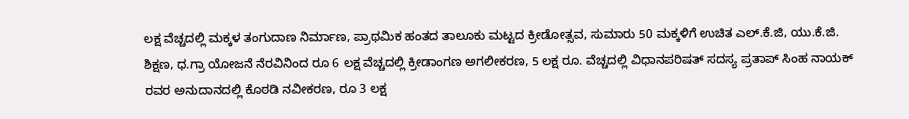ಲಕ್ಷ ವೆಚ್ಚದಲ್ಲಿ ಮಕ್ಕಳ ತಂಗುದಾಣ ನಿರ್ಮಾಣ, ಪ್ರಾಥಮಿಕ ಹಂತದ ತಾಲೂಕು ಮಟ್ಟದ ಕ್ರೀಡೋತ್ಸವ, ಸುಮಾರು 50 ಮಕ್ಕಳಿಗೆ ಉಚಿತ ಎಲ್.ಕೆ.ಜಿ, ಯು.ಕೆ.ಜಿ. ಶಿಕ್ಷಣ, ಧ.ಗ್ರಾ ಯೋಜನೆ ನೆರವಿನಿಂದ ರೂ 6 ಲಕ್ಷ ವೆಚ್ಚದಲ್ಲಿ ಕ್ರೀಡಾಂಗಣ ಅಗಲೀಕರಣ, 5 ಲಕ್ಷ ರೂ. ವೆಚ್ಚದಲ್ಲಿ ವಿಧಾನಪರಿಷತ್‌ ಸದಸ್ಯ ಪ್ರತಾಪ್‌ ಸಿಂಹ ನಾಯಕ್ ರವರ ಅನುದಾನದಲ್ಲಿ ಕೊಠಡಿ ನವೀಕರಣ, ರೂ 3 ಲಕ್ಷ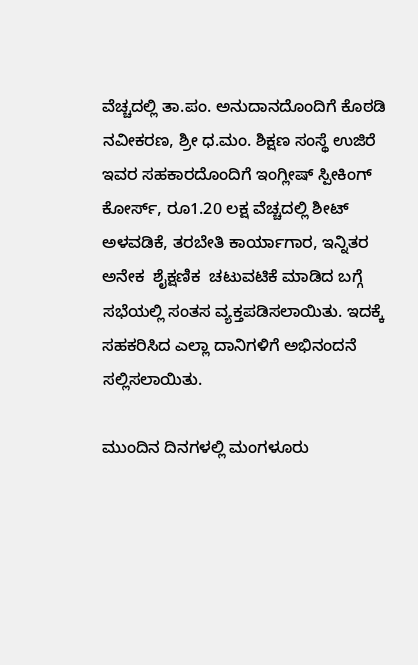ವೆಚ್ಚದಲ್ಲಿ ತಾ.ಪಂ. ಅನುದಾನದೊಂದಿಗೆ ಕೊಠಡಿ ನವೀಕರಣ, ಶ್ರೀ ಧ.ಮಂ. ಶಿಕ್ಷಣ ಸಂಸ್ಥೆ ಉಜಿರೆ ಇವರ ಸಹಕಾರದೊಂದಿಗೆ ಇಂಗ್ಲೀಷ್ ಸ್ಪೀಕಿಂಗ್ ಕೋರ್ಸ್, ರೂ1.20 ಲಕ್ಷ ವೆಚ್ಚದಲ್ಲಿ ಶೀಟ್ ಅಳವಡಿಕೆ, ತರಬೇತಿ ಕಾರ್ಯಾಗಾರ, ಇನ್ನಿತರ ಅನೇಕ ‌ ಶೈಕ್ಷಣಿಕ ‌ ಚಟುವಟಿಕೆ ಮಾಡಿದ ಬಗ್ಗೆ ಸಭೆಯಲ್ಲಿ ಸಂತಸ ವ್ಯಕ್ತಪಡಿಸಲಾಯಿತು. ಇದಕ್ಕೆ ಸಹಕರಿಸಿದ ಎಲ್ಲಾ ದಾನಿಗಳಿಗೆ ಅಭಿನಂದನೆ ಸಲ್ಲಿಸಲಾಯಿತು.

ಮುಂದಿನ ದಿನಗಳಲ್ಲಿ ಮಂಗಳೂರು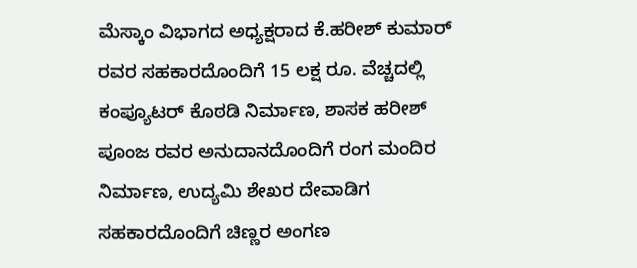ಮೆಸ್ಕಾಂ ವಿಭಾಗದ ಅಧ್ಯಕ್ಷರಾದ ಕೆ.ಹರೀಶ್‌ ಕುಮಾರ್ ರವರ ಸಹಕಾರದೊಂದಿಗೆ 15 ಲಕ್ಷ ರೂ. ವೆಚ್ಚದಲ್ಲಿ ಕಂಪ್ಯೂಟರ್ ಕೊಠಡಿ ನಿರ್ಮಾಣ, ಶಾಸಕ ಹರೀಶ್ ಪೂಂಜ ರವರ ಅನುದಾನದೊಂದಿಗೆ ರಂಗ ಮಂದಿರ ನಿರ್ಮಾಣ, ಉದ್ಯಮಿ ಶೇಖರ ದೇವಾಡಿಗ ಸಹಕಾರದೊಂದಿಗೆ ಚಿಣ್ಣರ ಅಂಗಣ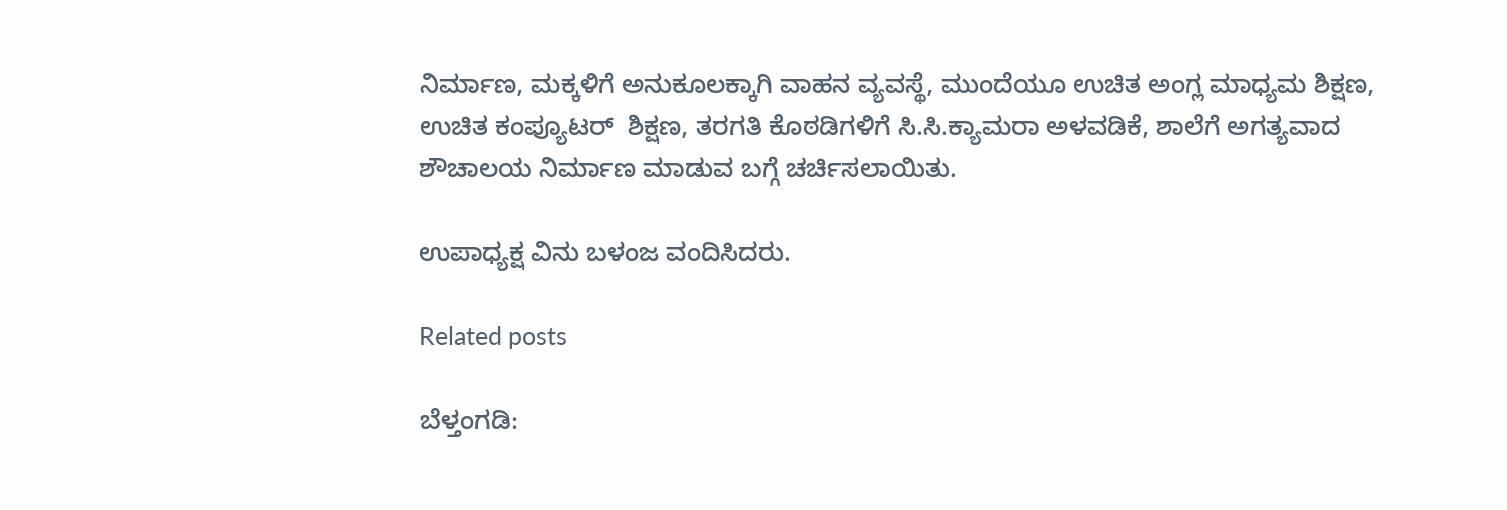ನಿರ್ಮಾಣ, ಮಕ್ಕಳಿಗೆ ಅನುಕೂಲಕ್ಕಾಗಿ ವಾಹನ ವ್ಯವಸ್ಥೆ, ಮುಂದೆಯೂ ಉಚಿತ ಅಂಗ್ಲ ಮಾಧ್ಯಮ ಶಿಕ್ಷಣ, ಉಚಿತ ಕಂಪ್ಯೂಟ‌ರ್ ‌ ಶಿಕ್ಷಣ, ತರಗತಿ ಕೊಠಡಿಗಳಿಗೆ ಸಿ.ಸಿ.ಕ್ಯಾಮರಾ ಅಳವಡಿಕೆ, ಶಾಲೆಗೆ ಅಗತ್ಯವಾದ ಶೌಚಾಲಯ ನಿರ್ಮಾಣ ಮಾಡುವ ಬಗ್ಗೆ ಚರ್ಚಿಸಲಾಯಿತು.

ಉಪಾಧ್ಯಕ್ಷ ವಿನು ಬಳಂಜ ವಂದಿಸಿದರು.

Related posts

ಬೆಳ್ತಂಗಡಿ: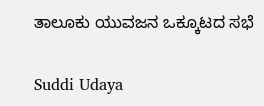ತಾಲೂಕು ಯುವಜನ ಒಕ್ಕೂಟದ ಸಭೆ

Suddi Udaya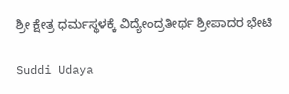ಶ್ರೀ ಕ್ಷೇತ್ರ ಧರ್ಮಸ್ಥಳಕ್ಕೆ ವಿದ್ಯೇಂದ್ರತೀರ್ಥ ಶ್ರೀಪಾದರ ಭೇಟಿ

Suddi Udaya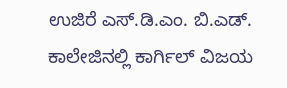ಉಜಿರೆ ಎಸ್.ಡಿ.ಎಂ. ಬಿ.ಎಡ್. ಕಾಲೇಜಿನಲ್ಲಿ ಕಾರ್ಗಿಲ್ ವಿಜಯ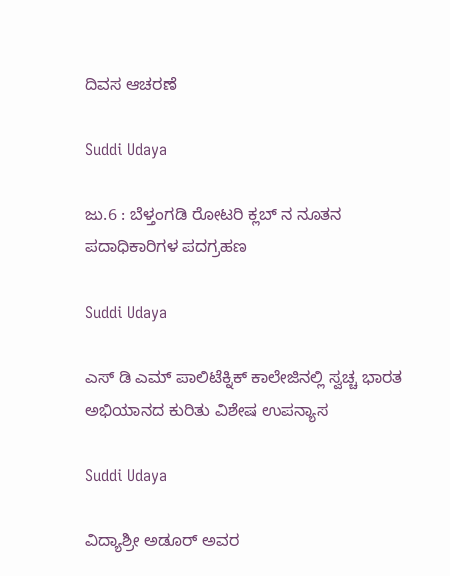ದಿವಸ ಆಚರಣೆ

Suddi Udaya

ಜು.6 : ಬೆಳ್ತಂಗಡಿ ರೋಟರಿ ಕ್ಲಬ್ ನ ನೂತನ ಪದಾಧಿಕಾರಿಗಳ ಪದಗ್ರಹಣ

Suddi Udaya

ಎಸ್ ಡಿ ಎಮ್ ಪಾಲಿಟೆಕ್ನಿಕ್ ಕಾಲೇಜಿನಲ್ಲಿ ಸ್ವಚ್ಚ ಭಾರತ ಅಭಿಯಾನದ ಕುರಿತು ವಿಶೇಷ ಉಪನ್ಯಾಸ

Suddi Udaya

ವಿದ್ಯಾಶ್ರೀ ಅಡೂರ್ ಅವರ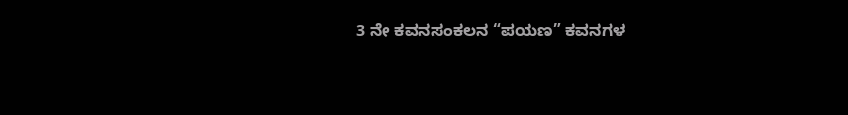3 ನೇ ಕವನಸಂಕಲನ “ಪಯಣ” ಕವನಗಳ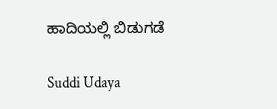ಹಾದಿಯಲ್ಲಿ ಬಿಡುಗಡೆ

Suddi Udaya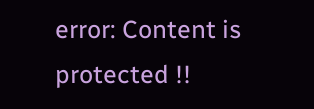error: Content is protected !!